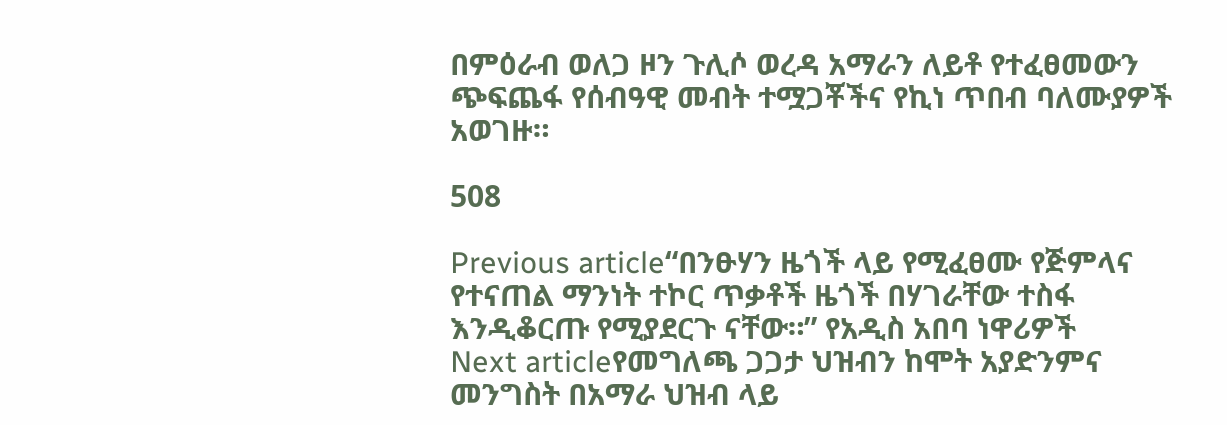በምዕራብ ወለጋ ዞን ጉሊሶ ወረዳ አማራን ለይቶ የተፈፀመውን ጭፍጨፋ የሰብዓዊ መብት ተሟጋቾችና የኪነ ጥበብ ባለሙያዎች አወገዙ።

508

Previous article“በንፁሃን ዜጎች ላይ የሚፈፀሙ የጅምላና የተናጠል ማንነት ተኮር ጥቃቶች ዜጎች በሃገራቸው ተስፋ እንዲቆርጡ የሚያደርጉ ናቸው።” የአዲስ አበባ ነዋሪዎች
Next articleየመግለጫ ጋጋታ ህዝብን ከሞት አያድንምና መንግስት በአማራ ህዝብ ላይ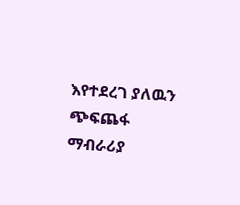እየተደረገ ያለዉን ጭፍጨፋ ማብራሪያ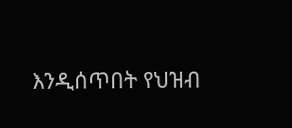እንዲሰጥበት የህዝብ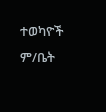ተወካዮች ም/ቤት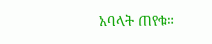አባላት ጠየቁ።